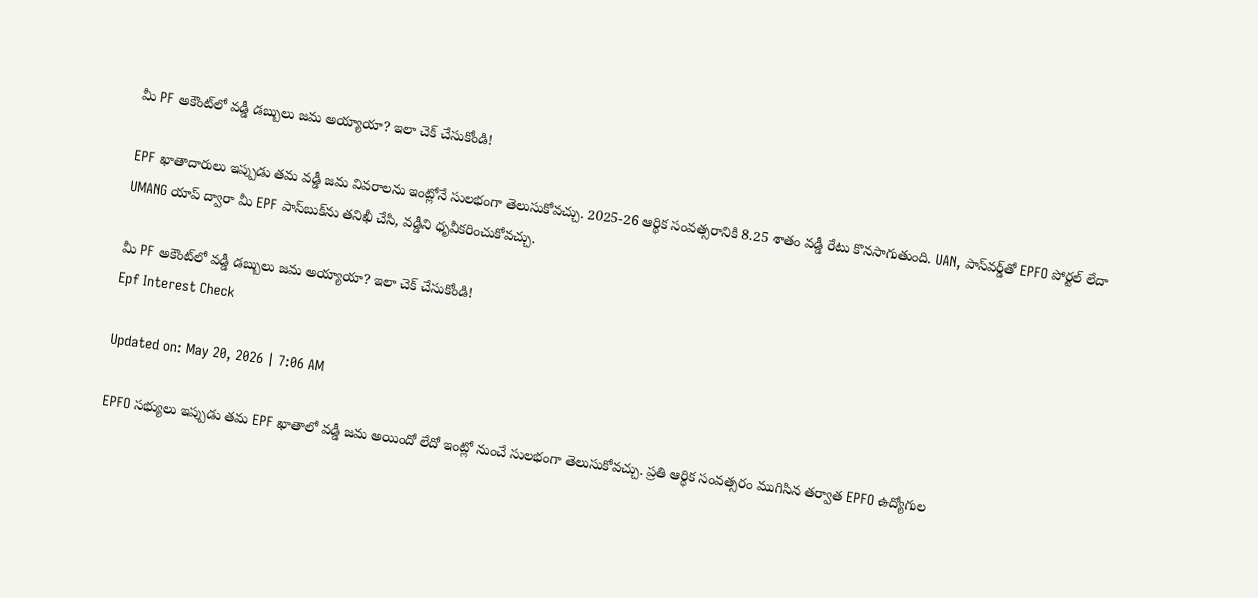మీ PF అకౌంట్‌లో వడ్డీ డబ్బులు జమ అ‍య్యాయా? ఇలా చెక్ చేసుకోండి!

EPF ఖాతాదారులు ఇప్పుడు తమ వడ్డీ జమ వివరాలను ఇంట్లోనే సులభంగా తెలుసుకోవచ్చు. 2025-26 ఆర్థిక సంవత్సరానికి 8.25 శాతం వడ్డీ రేటు కొనసాగుతుంది. UAN, పాస్‌వర్డ్‌తో EPFO పోర్టల్ లేదా UMANG యాప్ ద్వారా మీ EPF పాస్‌బుక్‌ను తనిఖీ చేసి, వడ్డీని ధృవీకరించుకోవచ్చు.

మీ PF అకౌంట్‌లో వడ్డీ డబ్బులు జమ అ‍య్యాయా? ఇలా చెక్ చేసుకోండి!
Epf Interest Check

Updated on: May 20, 2026 | 7:06 AM

EPFO సభ్యులు ఇప్పుడు తమ EPF ఖాతాలో వడ్డీ జమ అయిందో లేదో ఇంట్లో నుంచే సులభంగా తెలుసుకోవచ్చు. ప్రతి ఆర్థిక సంవత్సరం ముగిసిన తర్వాత EPFO ఉద్యోగుల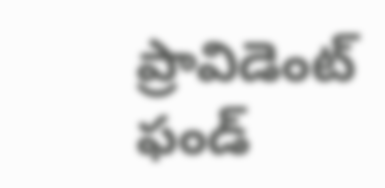ప్రావిడెంట్ ఫండ్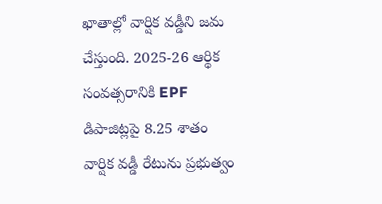ఖాతాల్లో వార్షిక వడ్డీని జమ చేస్తుంది. 2025-26 ఆర్థిక సంవత్సరానికి EPF డిపాజిట్లపై 8.25 శాతం వార్షిక వడ్డీ రేటును ప్రభుత్వం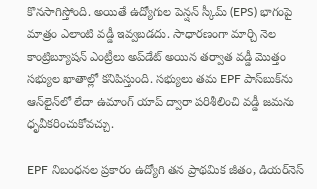కొనసాగిస్తోంది. అయితే ఉద్యోగుల పెన్షన్ స్కీమ్ (EPS) భాగంపై మాత్రం ఎలాంటి వడ్డీ ఇవ్వబడదు. సాధారణంగా మార్చి నెల కాంట్రిబ్యూషన్ ఎంట్రీలు అప్‌డేట్ అయిన తర్వాత వడ్డీ మొత్తం సభ్యుల ఖాతాల్లో కనిపిస్తుంది. సభ్యులు తమ EPF పాస్‌బుక్‌ను ఆన్‌లైన్‌లో లేదా ఉమాంగ్ యాప్ ద్వారా పరిశీలించి వడ్డీ జమను ధృవీకరించుకోవచ్చు.

EPF నిబంధనల ప్రకారం ఉద్యోగి తన ప్రాథమిక జీతం, డియర్‌నెస్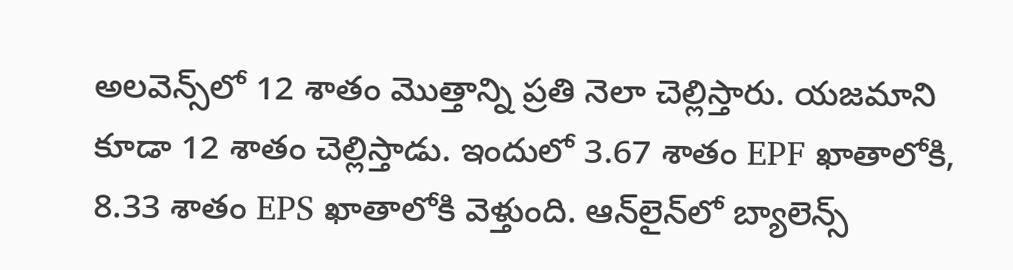అలవెన్స్‌లో 12 శాతం మొత్తాన్ని ప్రతి నెలా చెల్లిస్తారు. యజమాని కూడా 12 శాతం చెల్లిస్తాడు. ఇందులో 3.67 శాతం EPF ఖాతాలోకి, 8.33 శాతం EPS ఖాతాలోకి వెళ్తుంది. ఆన్‌లైన్‌లో బ్యాలెన్స్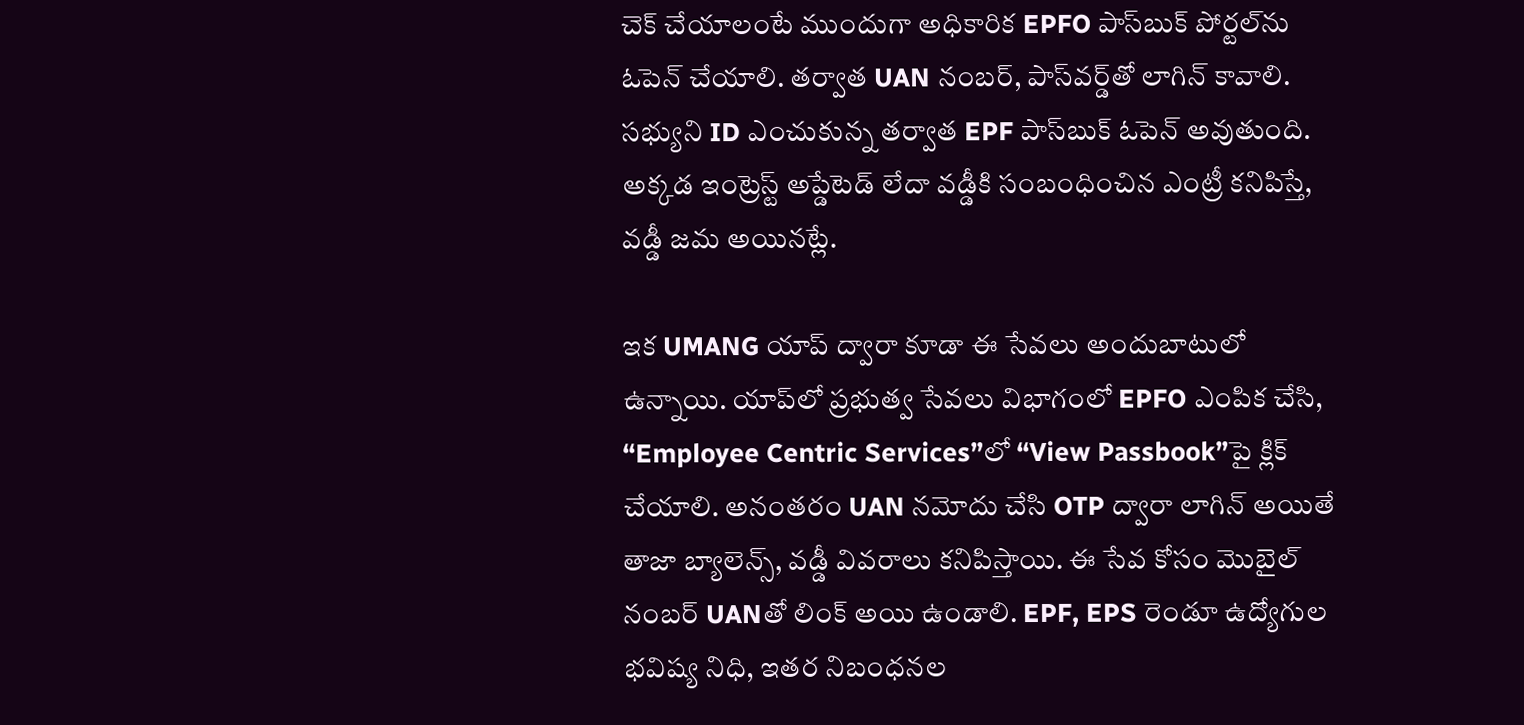చెక్ చేయాలంటే ముందుగా అధికారిక EPFO పాస్‌బుక్ పోర్టల్‌ను ఓపెన్ చేయాలి. తర్వాత UAN నంబర్, పాస్‌వర్డ్‌తో లాగిన్ కావాలి. సభ్యుని ID ఎంచుకున్న తర్వాత EPF పాస్‌బుక్ ఓపెన్ అవుతుంది. అక్కడ ఇంట్రెస్ట్‌ అప్డేటెడ్‌ లేదా వడ్డీకి సంబంధించిన ఎంట్రీ కనిపిస్తే, వడ్డీ జమ అయినట్లే.

ఇక UMANG యాప్ ద్వారా కూడా ఈ సేవలు అందుబాటులో ఉన్నాయి. యాప్‌లో ప్రభుత్వ సేవలు విభాగంలో EPFO ఎంపిక చేసి, “Employee Centric Services”లో “View Passbook”పై క్లిక్ చేయాలి. అనంతరం UAN నమోదు చేసి OTP ద్వారా లాగిన్ అయితే తాజా బ్యాలెన్స్, వడ్డీ వివరాలు కనిపిస్తాయి. ఈ సేవ కోసం మొబైల్ నంబర్ UANతో లింక్ అయి ఉండాలి. EPF, EPS రెండూ ఉద్యోగుల భవిష్య నిధి, ఇతర నిబంధనల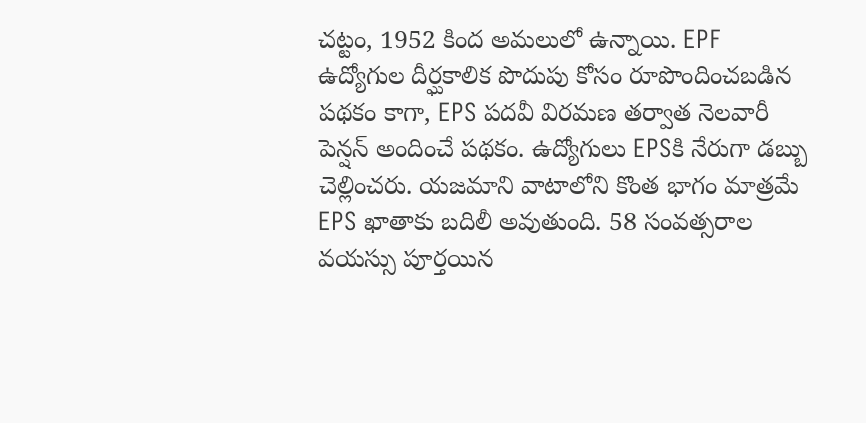చట్టం, 1952 కింద అమలులో ఉన్నాయి. EPF ఉద్యోగుల దీర్ఘకాలిక పొదుపు కోసం రూపొందించబడిన పథకం కాగా, EPS పదవీ విరమణ తర్వాత నెలవారీ పెన్షన్ అందించే పథకం. ఉద్యోగులు EPSకి నేరుగా డబ్బు చెల్లించరు. యజమాని వాటాలోని కొంత భాగం మాత్రమే EPS ఖాతాకు బదిలీ అవుతుంది. 58 సంవత్సరాల వయస్సు పూర్తయిన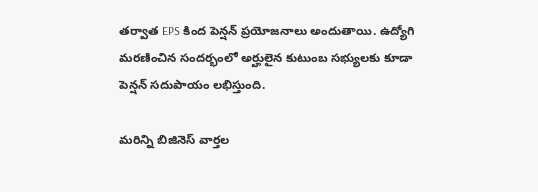తర్వాత EPS కింద పెన్షన్ ప్రయోజనాలు అందుతాయి. ఉద్యోగి మరణించిన సందర్భంలో అర్హులైన కుటుంబ సభ్యులకు కూడా పెన్షన్ సదుపాయం లభిస్తుంది.

మరిన్ని బిజినెస్‌ వార్తల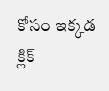కోసం ఇక్కడ క్లిక్‌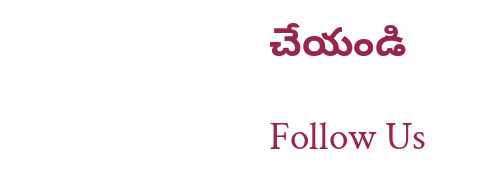చేయండి

Follow Us